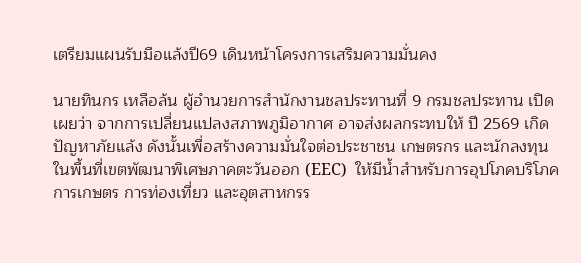เตรียมแผนรับมือแล้งปี69 เดินหน้าโครงการเสริมความมั่นคง

นายทินกร เหลือล้น ผู้อำนวยการสำนักงานชลประทานที่ 9 กรมชลประทาน เปิดเผยว่า จากการเปลี่ยนแปลงสภาพภูมิอากาศ อาจส่งผลกระทบให้ ปี 2569 เกิดปัญหาภัยแล้ง ดังนั้นเพื่อสร้างความมั่นใจต่อประชาชน เกษตรกร และนักลงทุน ในพื้นที่เขตพัฒนาพิเศษภาคตะวันออก (EEC)  ให้มีน้ำสำหรับการอุปโภคบริโภค การเกษตร การท่องเที่ยว และอุตสาหกรร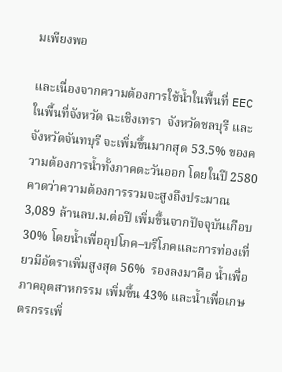มเพียงพอ

และเนื่องจากความต้องการใช้น้ำในพื้นที่ EEC ในพื้นที่จังหวัด ฉะเชิงเทรา  จังหวัดชลบุรี และจังหวัดจันทบุรี จะเพิ่มขึ้นมากสุด 53.5% ของความต้องการน้ำทั้งภาคตะวันออก โดยในปี 2580 คาดว่าความต้องการรวมจะสูงถึงประมาณ 3,089 ล้านลบ.ม.ต่อปี เพิ่มขึ้นจากปัจจุบันเกือบ 30% โดยน้ำเพื่ออุปโภค–บริโภคและการท่องเที่ยวมีอัตราเพิ่มสูงสุด 56%  รองลงมาคือ น้ำเพื่อภาคอุตสาหกรรม เพิ่มขึ้น 43% และน้ำเพื่อเกษตรกรรเพิ่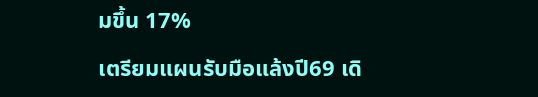มขึ้น 17%

เตรียมแผนรับมือแล้งปี69 เดิ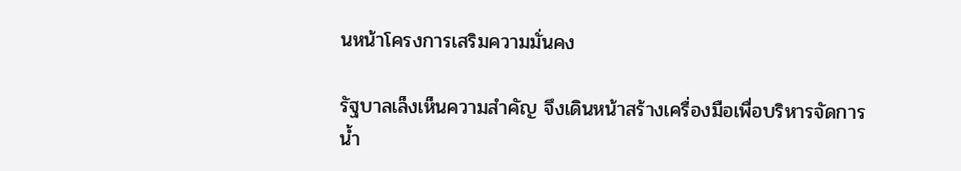นหน้าโครงการเสริมความมั่นคง

รัฐบาลเล็งเห็นความสำคัญ จึงเดินหน้าสร้างเครื่องมือเพื่อบริหารจัดการน้ำ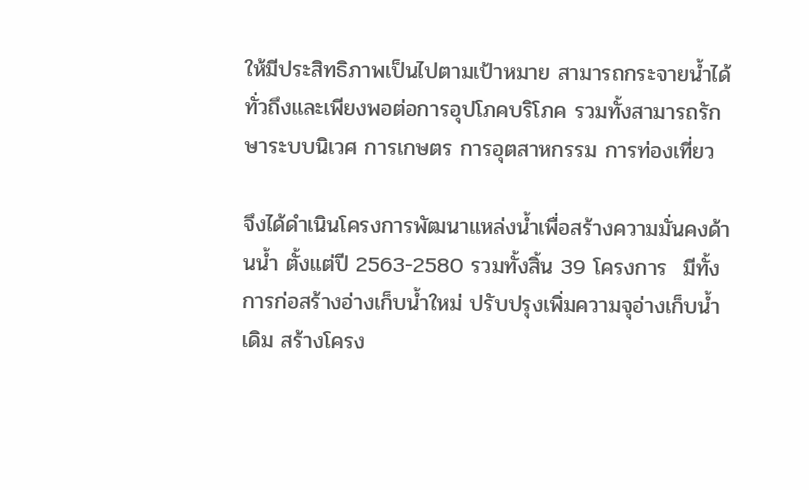ให้มีประสิทธิภาพเป็นไปตามเป้าหมาย สามารถกระจายน้ำได้ทั่วถึงและเพียงพอต่อการอุปโภคบริโภค รวมทั้งสามารถรักษาระบบนิเวศ การเกษตร การอุตสาหกรรม การท่องเที่ยว

จึงได้ดำเนินโครงการพัฒนาแหล่งน้ำเพื่อสร้างความมั่นคงด้านน้ำ ตั้งแต่ปี 2563-2580 รวมทั้งสิ้น 39 โครงการ  มีทั้งการก่อสร้างอ่างเก็บน้ำใหม่ ปรับปรุงเพิ่มความจุอ่างเก็บน้ำเดิม สร้างโครง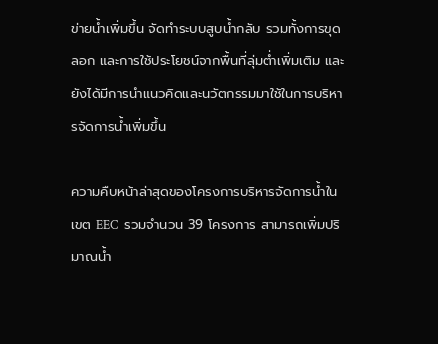ข่ายน้ำเพิ่มขึ้น จัดทำระบบสูบน้ำกลับ รวมทั้งการขุดลอก และการใช้ประโยชน์จากพื้นที่ลุ่มต่ำเพิ่มเติม และยังได้มีการนำแนวคิดและนวัตกรรมมาใช้ในการบริหารจัดการน้ำเพิ่มขึ้น

ความคืบหน้าล่าสุดของโครงการบริหารจัดการน้ำในเขต EEC  รวมจำนวน 39 โครงการ สามารถเพิ่มปริมาณน้ำ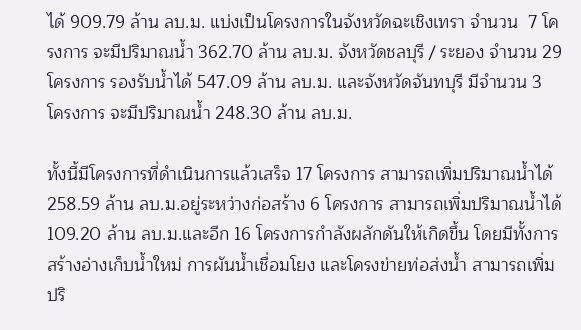ได้ 909.79 ล้าน ลบ.ม. แบ่งเป็นโครงการในจังหวัดฉะเชิงเทรา จำนวน  7 โครงการ จะมีปริมาณน้ำ 362.70 ล้าน ลบ.ม. จังหวัดชลบุรี / ระยอง จำนวน 29 โครงการ รองรับน้ำได้ 547.09 ล้าน ลบ.ม. และจังหวัดจันทบุรี มีจำนวน 3 โครงการ จะมีปริมาณน้ำ 248.30 ล้าน ลบ.ม.

ทั้งนี้มีโครงการที่ดำเนินการแล้วเสร็จ 17 โครงการ สามารถเพิ่มปริมาณน้ำได้ 258.59 ล้าน ลบ.ม.อยู่ระหว่างก่อสร้าง 6 โครงการ สามารถเพิ่มปริมาณน้ำได้ 109.20 ล้าน ลบ.ม.และอีก 16 โครงการกำลังผลักดันให้เกิดขึ้น โดยมีทั้งการสร้างอ่างเก็บน้ำใหม่ การผันน้ำเชื่อมโยง และโครงข่ายท่อส่งน้ำ สามารถเพิ่มปริ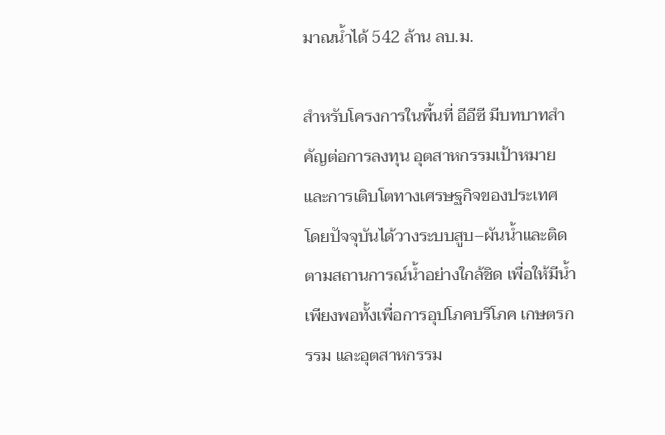มาณน้ำได้ 542 ล้าน ลบ.ม.

สำหรับโครงการในพื้นที่ อีอีซี มีบทบาทสำคัญต่อการลงทุน อุตสาหกรรมเป้าหมาย และการเติบโตทางเศรษฐกิจของประเทศ  โดยปัจจุบันได้วางระบบสูบ–ผันน้ำและติดตามสถานการณ์น้ำอย่างใกล้ชิด เพื่อให้มีน้ำเพียงพอทั้งเพื่อการอุปโภคบริโภค เกษตรกรรม และอุตสาหกรรม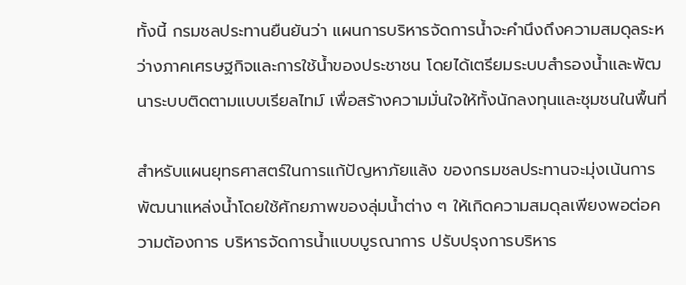ทั้งนี้ กรมชลประทานยืนยันว่า แผนการบริหารจัดการน้ำจะคำนึงถึงความสมดุลระหว่างภาคเศรษฐกิจและการใช้น้ำของประชาชน โดยได้เตรียมระบบสำรองน้ำและพัฒนาระบบติดตามแบบเรียลไทม์ เพื่อสร้างความมั่นใจให้ทั้งนักลงทุนและชุมชนในพื้นที่

สำหรับแผนยุทธศาสตร์ในการแก้ปัญหาภัยแล้ง ของกรมชลประทานจะมุ่งเน้นการพัฒนาแหล่งน้ำโดยใช้ศักยภาพของลุ่มน้ำต่าง ๆ ให้เกิดความสมดุลเพียงพอต่อความต้องการ บริหารจัดการน้ำแบบบูรณาการ ปรับปรุงการบริหาร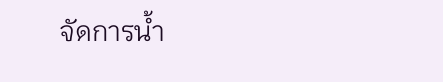จัดการน้ำ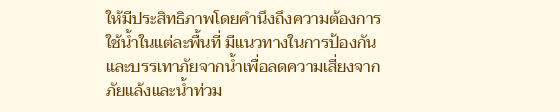ให้มีประสิทธิภาพโดยคำนึงถึงความต้องการใช้น้ำในแต่ละพื้นที่ มีแนวทางในการป้องกันและบรรเทาภัยจากน้ำเพื่อลดความเสี่ยงจากภัยแล้งและน้ำท่วม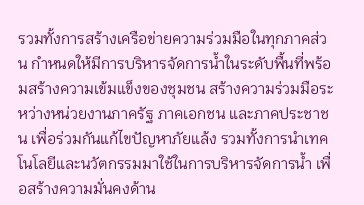รวมทั้งการสร้างเครือข่ายความร่วมมือในทุกภาคส่วน กำหนดให้มีการบริหารจัดการน้ำในระดับพื้นที่พร้อมสร้างความเข้มแข็งของชุมชน สร้างความร่วมมือระหว่างหน่วยงานภาครัฐ ภาคเอกชน และภาคประชาชน เพื่อร่วมกันแก้ไขปัญหาภัยแล้ง รวมทั้งการนำเทคโนโลยีและนวัตกรรมมาใช้ในการบริหารจัดการน้ำ เพื่อสร้างความมั่นคงด้าน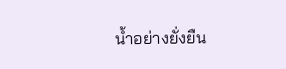น้ำอย่างยั่งยืน